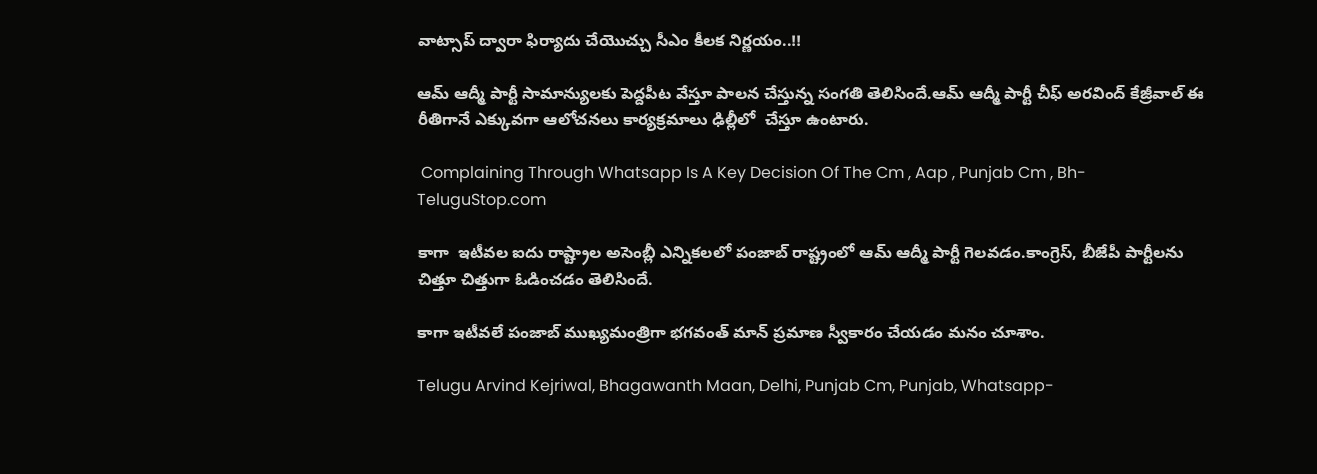వాట్సాప్ ద్వారా ఫిర్యాదు చేయొచ్చు సీఎం కీలక నిర్ణయం..!!

ఆమ్ ఆద్మీ పార్టీ సామాన్యులకు పెద్దపీట వేస్తూ పాలన చేస్తున్న సంగతి తెలిసిందే.ఆమ్ ఆద్మీ పార్టీ చీఫ్ అరవింద్ కేజ్రీవాల్ ఈ రీతిగానే ఎక్కువగా ఆలోచనలు కార్యక్రమాలు ఢిల్లీలో  చేస్తూ ఉంటారు.

 Complaining Through Whatsapp Is A Key Decision Of The Cm , Aap , Punjab Cm , Bh-TeluguStop.com

కాగా  ఇటీవల ఐదు రాష్ట్రాల అసెంబ్లీ ఎన్నికలలో పంజాబ్ రాష్ట్రంలో ఆమ్ ఆద్మీ పార్టీ గెలవడం.కాంగ్రెస్, బీజేపీ పార్టీలను చిత్తూ చిత్తుగా ఓడించడం తెలిసిందే.

కాగా ఇటీవలే పంజాబ్ ముఖ్యమంత్రిగా భగవంత్ మాన్ ప్రమాణ స్వీకారం చేయడం మనం చూశాం.

Telugu Arvind Kejriwal, Bhagawanth Maan, Delhi, Punjab Cm, Punjab, Whatsapp-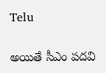Telu

అయితే సీఎం పదవి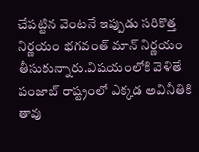చేపట్టిన వెంటనే ఇప్పుడు సరికొత్త నిర్ణయం భగవంత్ మాన్ నిర్ణయం తీసుకున్నారు.విషయంలోకి వెళితే పంజాబ్ రాష్ట్రంలో ఎక్కడ అవినీతికి తావు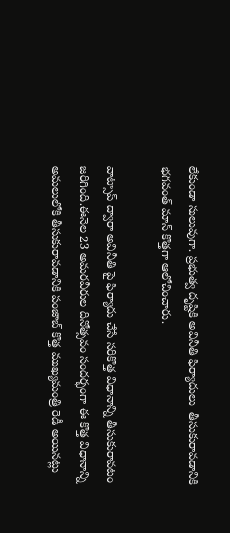లేకుండా సులువుగా. ప్రభుత్వ దృష్టికి అవినీతి ఫిర్యాదులు  తీసుకురావడానికి భగవంత్ మాన్ కొత్తగా ఆలోచించారు.

వాట్సాప్ ద్వారా అవినీతి పై ఫిర్యాదు చేసే సరికొత్త విధానాన్ని తీసుకురావటం జరిగింది.ఈనెల 23 అమరవీరుల దినోత్సవం సందర్భంగా ఈ కొత్త విధానాన్ని అమలులోకి తీసుకురావడానికి పంజాబ్ కొత్త ముఖ్యమంత్రి రెడీ అయినట్లు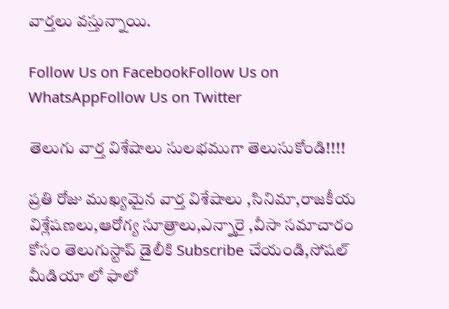వార్తలు వస్తున్నాయి.

Follow Us on FacebookFollow Us on WhatsAppFollow Us on Twitter

తెలుగు వార్త విశేషాలు సులభముగా తెలుసుకోండి!!!!

ప్రతి రోజు ముఖ్యమైన వార్త విశేషాలు ,సినిమా,రాజకీయ విశ్లేషణలు,ఆరోగ్య సూత్రాలు,ఎన్నారై ,వీసా సమాచారం కోసం తెలుగుస్టాప్ డైలీకి Subscribe చేయండి,సోషల్ మీడియా లో ఫాలో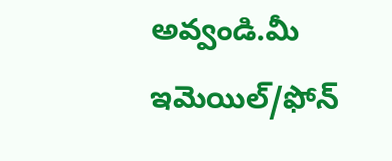అవ్వండి.మీ ఇమెయిల్/ఫోన్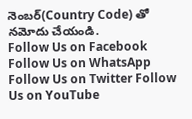నెంబర్(Country Code) తో నమోదు చేయండి.
Follow Us on Facebook Follow Us on WhatsApp  Follow Us on Twitter Follow Us on YouTube